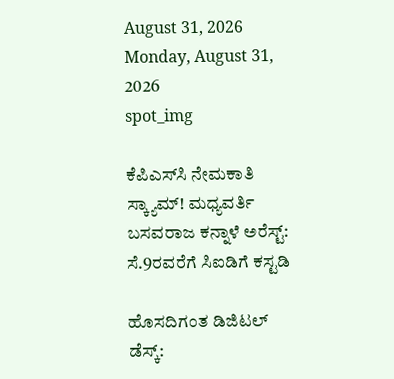August 31, 2026
Monday, August 31, 2026
spot_img

ಕೆಪಿಎಸ್‌ಸಿ ನೇಮಕಾತಿ ಸ್ಕ್ಯಾಮ್‌! ಮಧ್ಯವರ್ತಿ ಬಸವರಾಜ ಕನ್ನಾಳೆ ಅರೆಸ್ಟ್‌: ಸೆ.9ರವರೆಗೆ ಸಿಐಡಿಗೆ ಕಸ್ಟಡಿ

ಹೊಸದಿಗಂತ ಡಿಜಿಟಲ್‌ ಡೆಸ್ಕ್‌: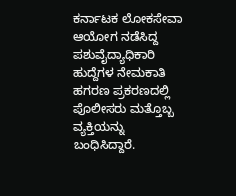ಕರ್ನಾಟಕ ಲೋಕಸೇವಾ ಆಯೋಗ ನಡೆಸಿದ್ದ ಪಶುವೈದ್ಯಾಧಿಕಾರಿ ಹುದ್ದೆಗಳ ನೇಮಕಾತಿ ಹಗರಣ ಪ್ರಕರಣದಲ್ಲಿ ಪೊಲೀಸರು ಮತ್ತೊಬ್ಬ ವ್ಯಕ್ತಿಯನ್ನು ಬಂಧಿಸಿದ್ದಾರೆ.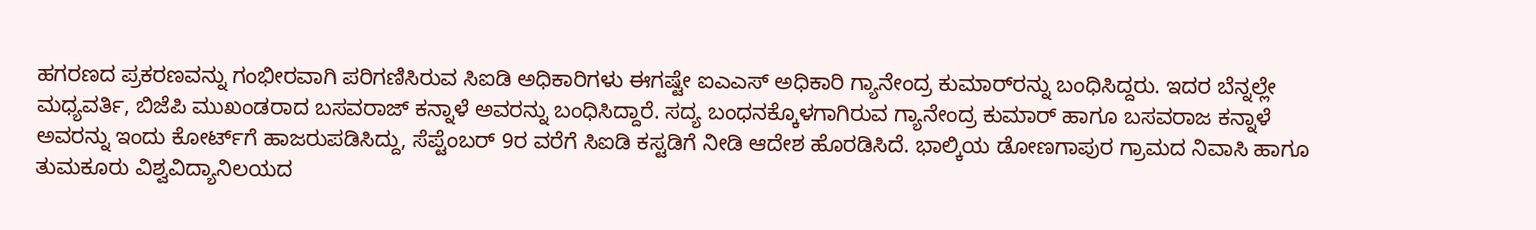ಹಗರಣದ ಪ್ರಕರಣವನ್ನು ಗಂಭೀರವಾಗಿ ಪರಿಗಣಿಸಿರುವ ಸಿಐಡಿ ಅಧಿಕಾರಿಗಳು ಈಗಷ್ಟೇ ಐಎಎಸ್‌ ಅಧಿಕಾರಿ ಗ್ಯಾನೇಂದ್ರ ಕುಮಾರ್‌ರನ್ನು ಬಂಧಿಸಿದ್ದರು. ಇದರ ಬೆನ್ನಲ್ಲೇ ಮಧ್ಯವರ್ತಿ, ಬಿಜೆಪಿ ಮುಖಂಡರಾದ ಬಸವರಾಜ್‌ ಕನ್ನಾಳೆ ಅವರನ್ನು ಬಂಧಿಸಿದ್ದಾರೆ. ಸದ್ಯ ಬಂಧನಕ್ಕೊಳಗಾಗಿರುವ ಗ್ಯಾನೇಂದ್ರ ಕುಮಾರ್‌ ಹಾಗೂ ಬಸವರಾಜ ಕನ್ನಾಳೆ ಅವರನ್ನು ಇಂದು ಕೋರ್ಟ್‌ಗೆ ಹಾಜರುಪಡಿಸಿದ್ದು, ಸೆಪ್ಟೆಂಬರ್‌ 9ರ ವರೆಗೆ ಸಿಐಡಿ ಕಸ್ಟಡಿಗೆ ನೀಡಿ ಆದೇಶ ಹೊರಡಿಸಿದೆ. ಭಾಲ್ಕಿಯ ಡೋಣಗಾಪುರ ಗ್ರಾಮದ ನಿವಾಸಿ ಹಾಗೂ ತುಮಕೂರು ವಿಶ್ವವಿದ್ಯಾನಿಲಯದ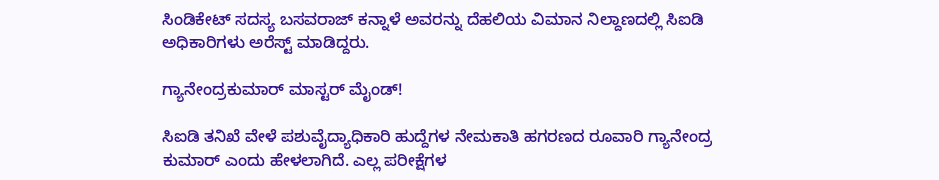ಸಿಂಡಿಕೇಟ್‌ ಸದಸ್ಯ ಬಸವರಾಜ್‌ ಕನ್ನಾಳೆ ಅವರನ್ನು ದೆಹಲಿಯ ವಿಮಾನ ನಿಲ್ದಾಣದಲ್ಲಿ ಸಿಐಡಿ ಅಧಿಕಾರಿಗಳು ಅರೆಸ್ಟ್‌ ಮಾಡಿದ್ದರು.

ಗ್ಯಾನೇಂದ್ರಕುಮಾರ್‌ ಮಾಸ್ಟರ್‌ ಮೈಂಡ್‌!

ಸಿಐಡಿ ತನಿಖೆ ವೇಳೆ ಪಶುವೈದ್ಯಾಧಿಕಾರಿ ಹುದ್ದೆಗಳ ನೇಮಕಾತಿ ಹಗರಣದ ರೂವಾರಿ ಗ್ಯಾನೇಂದ್ರ ಕುಮಾರ್‌ ಎಂದು ಹೇಳಲಾಗಿದೆ. ಎಲ್ಲ ಪರೀಕ್ಷೆಗಳ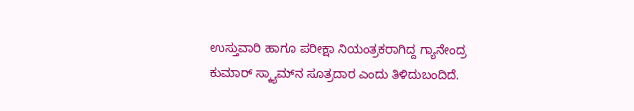ಉಸ್ತುವಾರಿ ಹಾಗೂ ಪರೀಕ್ಷಾ ನಿಯಂತ್ರಕರಾಗಿದ್ದ ಗ್ಯಾನೇಂದ್ರ ಕುಮಾರ್‌ ಸ್ಕ್ಯಾಮ್‌ನ ಸೂತ್ರದಾರ ಎಂದು ತಿಳಿದುಬಂದಿದೆ.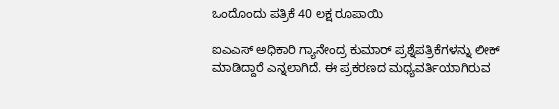ಒಂದೊಂದು ಪತ್ರಿಕೆ 40 ಲಕ್ಷ ರೂಪಾಯಿ

ಐಎಎಸ್‌ ಅಧಿಕಾರಿ ಗ್ಯಾನೇಂದ್ರ ಕುಮಾರ್‌ ಪ್ರಶ್ನೆಪತ್ರಿಕೆಗಳನ್ನು ಲೀಕ್‌ ಮಾಡಿದ್ದಾರೆ ಎನ್ನಲಾಗಿದೆ. ಈ ಪ್ರಕರಣದ ಮಧ್ಯವರ್ತಿಯಾಗಿರುವ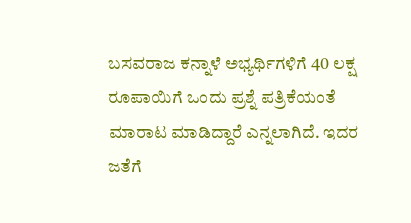ಬಸವರಾಜ ಕನ್ನಾಳೆ ಅಭ್ಯರ್ಥಿಗಳಿಗೆ 40 ಲಕ್ಷ ರೂಪಾಯಿಗೆ ಒಂದು ಪ್ರಶ್ನೆ ಪತ್ರಿಕೆಯಂತೆ ಮಾರಾಟ ಮಾಡಿದ್ದಾರೆ ಎನ್ನಲಾಗಿದೆ. ಇದರ ಜತೆಗೆ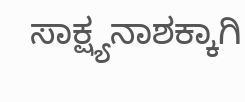ಸಾಕ್ಷ್ಯನಾಶಕ್ಕಾಗಿ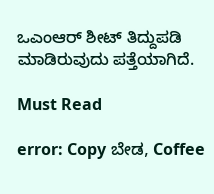ಒಎಂಆರ್‌ ಶೀಟ್‌ ತಿದ್ದುಪಡಿ ಮಾಡಿರುವುದು ಪತ್ತೆಯಾಗಿದೆ.

Must Read

error: Copy ಬೇಡ, Coffee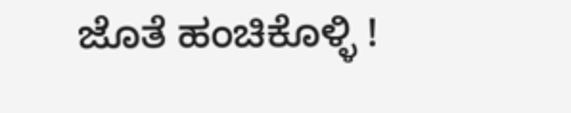ಜೊತೆ ಹಂಚಿಕೊಳ್ಳಿ !